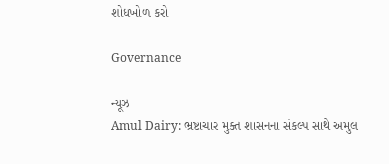શોધખોળ કરો

Governance

ન્યૂઝ
Amul Dairy: ભ્રષ્ટાચાર મુક્ત શાસનના સંકલ્પ સાથે અમુલ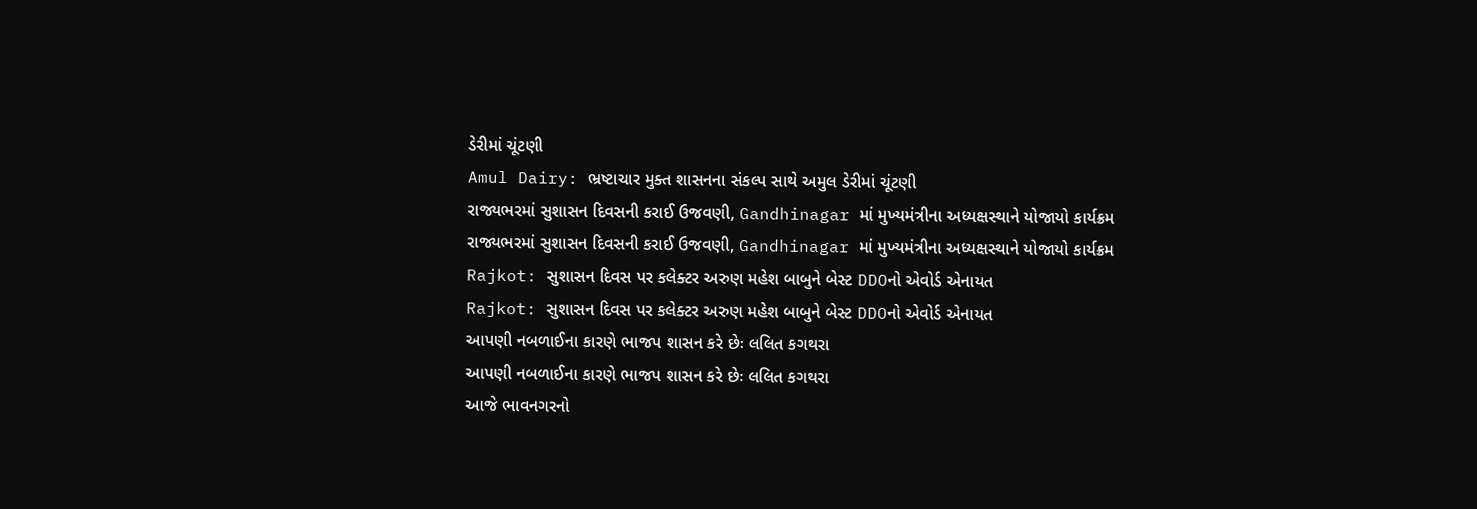ડેરીમાં ચૂંટણી
Amul Dairy: ભ્રષ્ટાચાર મુક્ત શાસનના સંકલ્પ સાથે અમુલ ડેરીમાં ચૂંટણી
રાજ્યભરમાં સુશાસન દિવસની કરાઈ ઉજવણી, Gandhinagar માં મુખ્યમંત્રીના અધ્યક્ષસ્થાને યોજાયો કાર્યક્રમ
રાજ્યભરમાં સુશાસન દિવસની કરાઈ ઉજવણી, Gandhinagar માં મુખ્યમંત્રીના અધ્યક્ષસ્થાને યોજાયો કાર્યક્રમ
Rajkot: સુશાસન દિવસ પર કલેક્ટર અરુણ મહેશ બાબુને બેસ્ટ DDOનો એવોર્ડ એનાયત
Rajkot: સુશાસન દિવસ પર કલેક્ટર અરુણ મહેશ બાબુને બેસ્ટ DDOનો એવોર્ડ એનાયત
આપણી નબળાઈના કારણે ભાજપ શાસન કરે છેઃ લલિત કગથરા
આપણી નબળાઈના કારણે ભાજપ શાસન કરે છેઃ લલિત કગથરા
આજે ભાવનગરનો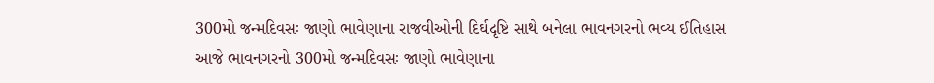300મો જન્મદિવસઃ જાણો ભાવેણાના રાજવીઓની દિર્ઘદૃષ્ટિ સાથે બનેલા ભાવનગરનો ભવ્ય ઈતિહાસ
આજે ભાવનગરનો 300મો જન્મદિવસઃ જાણો ભાવેણાના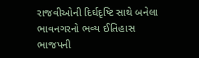રાજવીઓની દિર્ઘદૃષ્ટિ સાથે બનેલા ભાવનગરનો ભવ્ય ઈતિહાસ
ભાજપની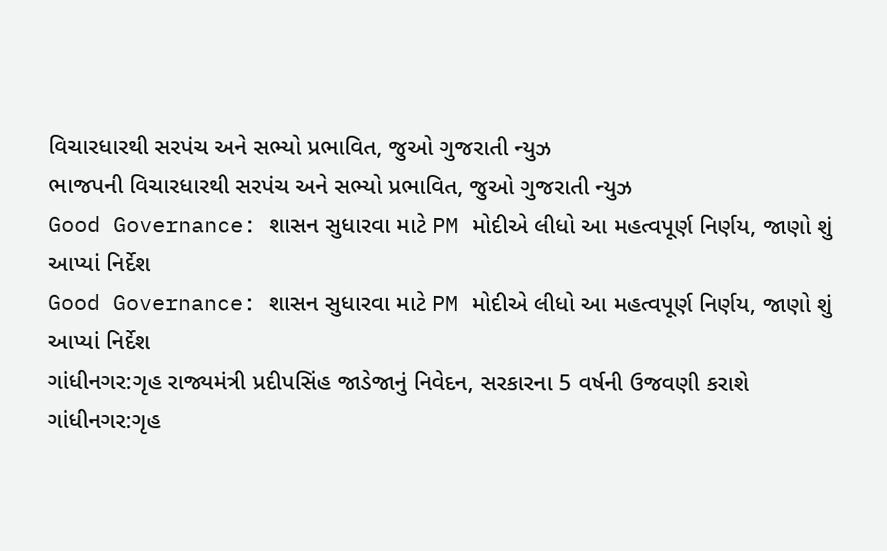વિચારધારથી સરપંચ અને સભ્યો પ્રભાવિત, જુઓ ગુજરાતી ન્યુઝ
ભાજપની વિચારધારથી સરપંચ અને સભ્યો પ્રભાવિત, જુઓ ગુજરાતી ન્યુઝ
Good Governance: શાસન સુધારવા માટે PM મોદીએ લીધો આ મહત્વપૂર્ણ નિર્ણય, જાણો શું આપ્યાં નિર્દેશ
Good Governance: શાસન સુધારવા માટે PM મોદીએ લીધો આ મહત્વપૂર્ણ નિર્ણય, જાણો શું આપ્યાં નિર્દેશ
ગાંધીનગર:ગૃહ રાજ્યમંત્રી પ્રદીપસિંહ જાડેજાનું નિવેદન, સરકારના 5 વર્ષની ઉજવણી કરાશે
ગાંધીનગર:ગૃહ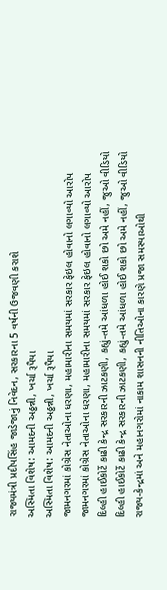રાજ્યમંત્રી પ્રદીપસિંહ જાડેજાનું નિવેદન, સરકારના 5 વર્ષની ઉજવણી કરાશે
અસ્મિતા વિશેષ: આમદની અઠ્ઠન્ની, ખર્ચા રૂપૈયા
અસ્મિતા વિશેષ: આમદની અઠ્ઠન્ની, ખર્ચા રૂપૈયા
જામનગરમાં કોગ્રેસ નેતાઓના ધરણા, મહામારીના સમયમાં સરકાર ફેઇલ હોવાનો લગાવ્યો આરોપ
જામનગરમાં કોગ્રેસ નેતાઓના ધરણા, મહામારીના સમયમાં સરકાર ફેઇલ હોવાનો લગાવ્યો આરોપ
દિલ્હી હાઈકોર્ટે કાઢી કેન્દ્ર સરકારની ઝાટકણી, કહ્યું-તમે આંધળા હોઈ શકો છો અમે નહીં, જુઓ વીડિયો
દિલ્હી હાઈકોર્ટે કાઢી કેન્દ્ર સરકારની ઝાટકણી, કહ્યું-તમે આંધળા હોઈ શકો છો અમે નહીં, જુઓ વીડિયો
રાજ્ય-કેન્દ્રમાં અને મહાનગરોમાં નાકામ શાસનની નીતિઓના કારણે પ્રજા સમસ્યાઓથી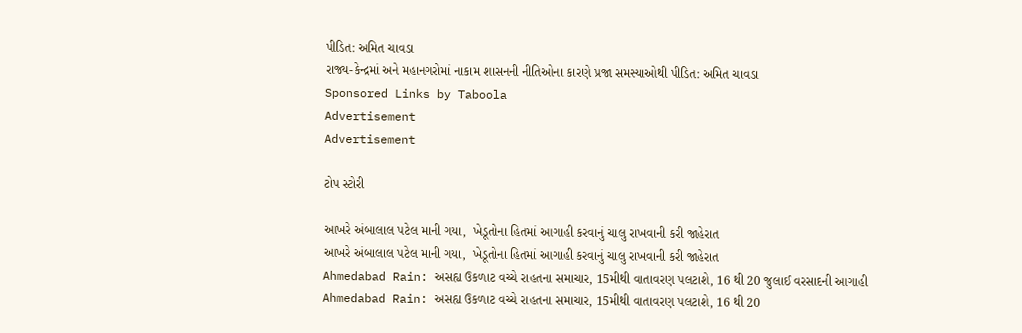પીડિત: અમિત ચાવડા
રાજ્ય-કેન્દ્રમાં અને મહાનગરોમાં નાકામ શાસનની નીતિઓના કારણે પ્રજા સમસ્યાઓથી પીડિત: અમિત ચાવડા
Sponsored Links by Taboola
Advertisement
Advertisement

ટોપ સ્ટોરી

આખરે અંબાલાલ પટેલ માની ગયા,  ખેડૂતોના હિતમાં આગાહી કરવાનું ચાલુ રાખવાની કરી જાહેરાત
આખરે અંબાલાલ પટેલ માની ગયા,  ખેડૂતોના હિતમાં આગાહી કરવાનું ચાલુ રાખવાની કરી જાહેરાત
Ahmedabad Rain: અસહ્ય ઉકળાટ વચ્ચે રાહતના સમાચાર, 15મીથી વાતાવરણ પલટાશે, 16 થી 20 જુલાઈ વરસાદની આગાહી
Ahmedabad Rain: અસહ્ય ઉકળાટ વચ્ચે રાહતના સમાચાર, 15મીથી વાતાવરણ પલટાશે, 16 થી 20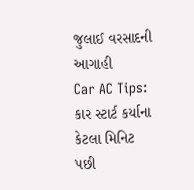જુલાઈ વરસાદની આગાહી
Car AC Tips: કાર સ્ટાર્ટ કર્યાના કેટલા મિનિટ પછી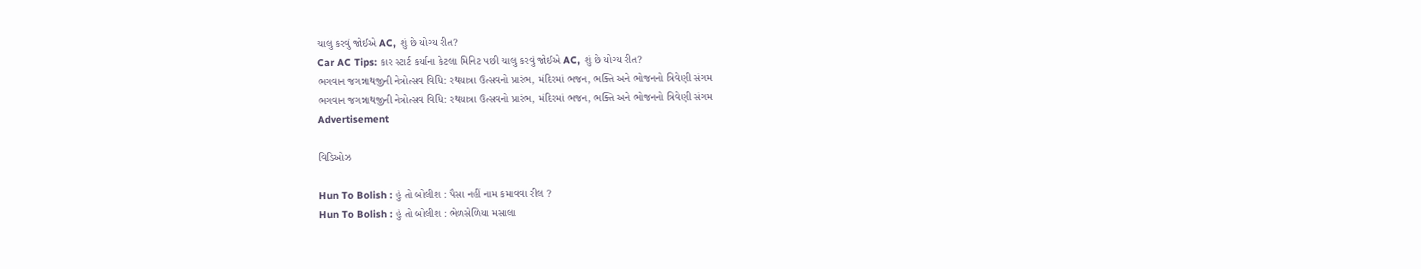ચાલુ કરવું જોઈએ AC, શું છે યોગ્ય રીત?
Car AC Tips: કાર સ્ટાર્ટ કર્યાના કેટલા મિનિટ પછી ચાલુ કરવું જોઈએ AC, શું છે યોગ્ય રીત?
ભગવાન જગન્નાથજીની નેત્રોત્સવ વિધિ: રથયાત્રા ઉત્સવનો પ્રારંભ, મંદિરમાં ભજન, ભક્તિ અને ભોજનનો ત્રિવેણી સંગમ
ભગવાન જગન્નાથજીની નેત્રોત્સવ વિધિ: રથયાત્રા ઉત્સવનો પ્રારંભ, મંદિરમાં ભજન, ભક્તિ અને ભોજનનો ત્રિવેણી સંગમ
Advertisement

વિડિઓઝ

Hun To Bolish : હું તો બોલીશ : પૈસા નહીં નામ કમાવવા રીલ ?
Hun To Bolish : હું તો બોલીશ : ભેળસેળિયા મસાલા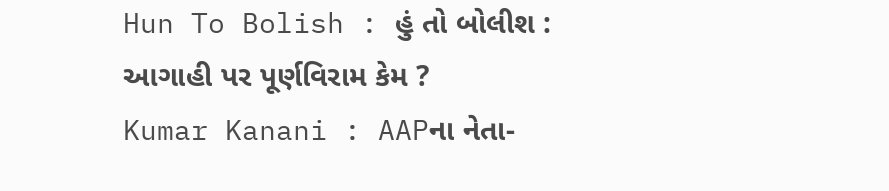Hun To Bolish : હું તો બોલીશ : આગાહી પર પૂર્ણવિરામ કેમ ?
Kumar Kanani : AAPના નેતા-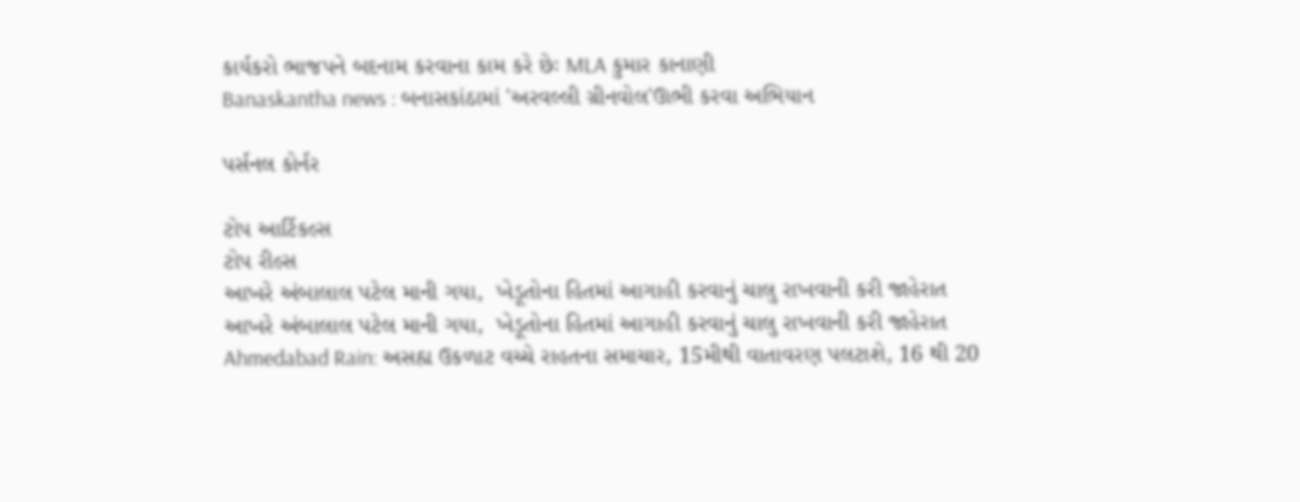કાર્યકરો ભાજપને બદનામ કરવાના કામ કરે છેઃ MLA કુમાર કાનાણી
Banaskantha news : બનાસકાંઠામાં 'અરવલ્લી ગ્રીનવોલ'ઊભી કરવા અભિયાન

પર્સનલ કોર્નર

ટોપ આર્ટિકલ્સ
ટોપ રીલ્સ
આખરે અંબાલાલ પટેલ માની ગયા,  ખેડૂતોના હિતમાં આગાહી કરવાનું ચાલુ રાખવાની કરી જાહેરાત
આખરે અંબાલાલ પટેલ માની ગયા,  ખેડૂતોના હિતમાં આગાહી કરવાનું ચાલુ રાખવાની કરી જાહેરાત
Ahmedabad Rain: અસહ્ય ઉકળાટ વચ્ચે રાહતના સમાચાર, 15મીથી વાતાવરણ પલટાશે, 16 થી 20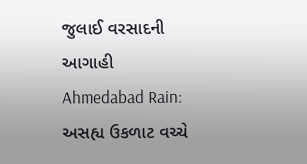જુલાઈ વરસાદની આગાહી
Ahmedabad Rain: અસહ્ય ઉકળાટ વચ્ચે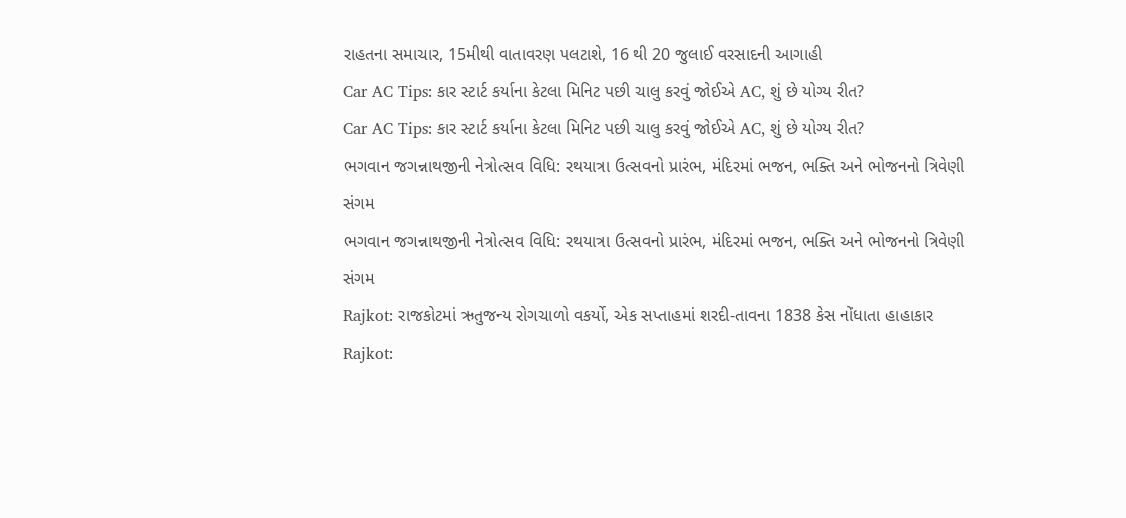રાહતના સમાચાર, 15મીથી વાતાવરણ પલટાશે, 16 થી 20 જુલાઈ વરસાદની આગાહી
Car AC Tips: કાર સ્ટાર્ટ કર્યાના કેટલા મિનિટ પછી ચાલુ કરવું જોઈએ AC, શું છે યોગ્ય રીત?
Car AC Tips: કાર સ્ટાર્ટ કર્યાના કેટલા મિનિટ પછી ચાલુ કરવું જોઈએ AC, શું છે યોગ્ય રીત?
ભગવાન જગન્નાથજીની નેત્રોત્સવ વિધિ: રથયાત્રા ઉત્સવનો પ્રારંભ, મંદિરમાં ભજન, ભક્તિ અને ભોજનનો ત્રિવેણી સંગમ
ભગવાન જગન્નાથજીની નેત્રોત્સવ વિધિ: રથયાત્રા ઉત્સવનો પ્રારંભ, મંદિરમાં ભજન, ભક્તિ અને ભોજનનો ત્રિવેણી સંગમ
Rajkot: રાજકોટમાં ઋતુજન્ય રોગચાળો વકર્યો, એક સપ્તાહમાં શરદી-તાવના 1838 કેસ નોંધાતા હાહાકાર
Rajkot: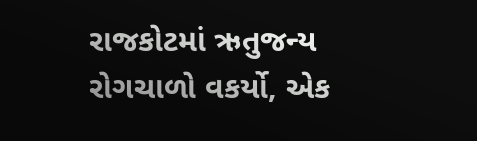રાજકોટમાં ઋતુજન્ય રોગચાળો વકર્યો, એક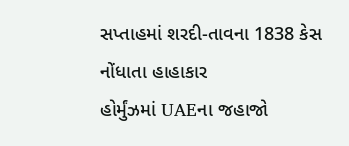સપ્તાહમાં શરદી-તાવના 1838 કેસ નોંધાતા હાહાકાર
હોર્મુંઝમાં UAEના જહાજો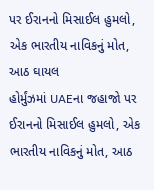પર ઈરાનનો મિસાઈલ હુમલો, એક ભારતીય નાવિકનું મોત, આઠ ઘાયલ
હોર્મુંઝમાં UAEના જહાજો પર ઈરાનનો મિસાઈલ હુમલો, એક ભારતીય નાવિકનું મોત, આઠ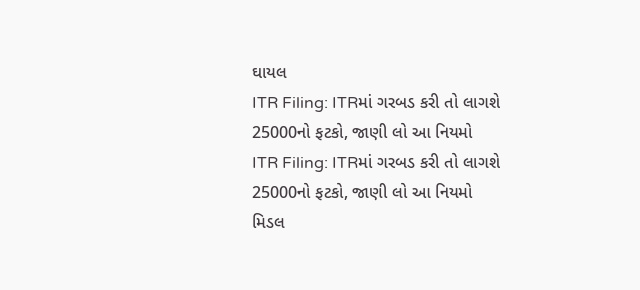ઘાયલ
ITR Filing: ITRમાં ગરબડ કરી તો લાગશે 25000નો ફટકો, જાણી લો આ નિયમો
ITR Filing: ITRમાં ગરબડ કરી તો લાગશે 25000નો ફટકો, જાણી લો આ નિયમો
મિડલ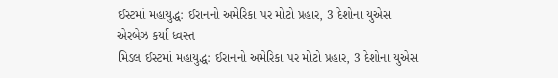ઈસ્ટમાં મહાયુદ્ધ: ઈરાનનો અમેરિકા પર મોટો પ્રહાર, 3 દેશોના યુએસ એરબેઝ કર્યા ધ્વસ્ત
મિડલ ઈસ્ટમાં મહાયુદ્ધ: ઈરાનનો અમેરિકા પર મોટો પ્રહાર, 3 દેશોના યુએસ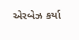એરબેઝ કર્યા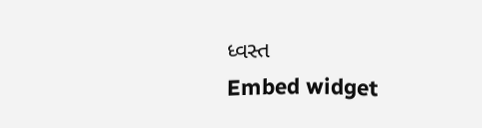ધ્વસ્ત
Embed widget